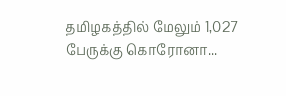தமிழகத்தில் மேலும் 1,027 பேருக்கு கொரோனா...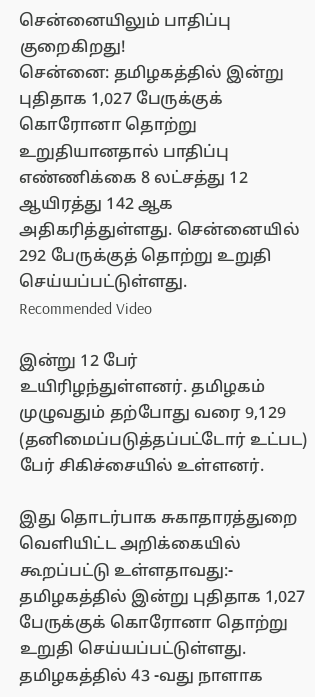சென்னையிலும் பாதிப்பு குறைகிறது!
சென்னை: தமிழகத்தில் இன்று புதிதாக 1,027 பேருக்குக் கொரோனா தொற்று உறுதியானதால் பாதிப்பு எண்ணிக்கை 8 லட்சத்து 12 ஆயிரத்து 142 ஆக அதிகரித்துள்ளது. சென்னையில் 292 பேருக்குத் தொற்று உறுதி செய்யப்பட்டுள்ளது.
Recommended Video

இன்று 12 பேர் உயிரிழந்துள்ளனர். தமிழகம் முழுவதும் தற்போது வரை 9,129 (தனிமைப்படுத்தப்பட்டோர் உட்பட) பேர் சிகிச்சையில் உள்ளனர்.

இது தொடர்பாக சுகாதாரத்துறை வெளியிட்ட அறிக்கையில் கூறப்பட்டு உள்ளதாவது:-
தமிழகத்தில் இன்று புதிதாக 1,027 பேருக்குக் கொரோனா தொற்று உறுதி செய்யப்பட்டுள்ளது. தமிழகத்தில் 43 -வது நாளாக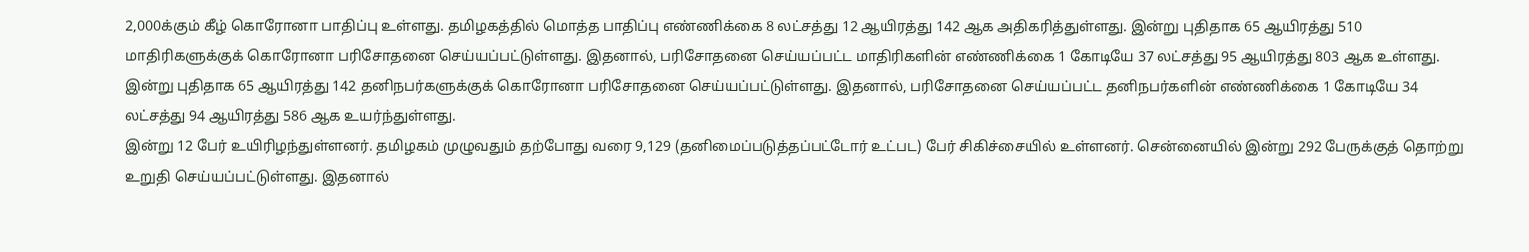2,000க்கும் கீழ் கொரோனா பாதிப்பு உள்ளது. தமிழகத்தில் மொத்த பாதிப்பு எண்ணிக்கை 8 லட்சத்து 12 ஆயிரத்து 142 ஆக அதிகரித்துள்ளது. இன்று புதிதாக 65 ஆயிரத்து 510 மாதிரிகளுக்குக் கொரோனா பரிசோதனை செய்யப்பட்டுள்ளது. இதனால், பரிசோதனை செய்யப்பட்ட மாதிரிகளின் எண்ணிக்கை 1 கோடியே 37 லட்சத்து 95 ஆயிரத்து 803 ஆக உள்ளது.
இன்று புதிதாக 65 ஆயிரத்து 142 தனிநபர்களுக்குக் கொரோனா பரிசோதனை செய்யப்பட்டுள்ளது. இதனால், பரிசோதனை செய்யப்பட்ட தனிநபர்களின் எண்ணிக்கை 1 கோடியே 34 லட்சத்து 94 ஆயிரத்து 586 ஆக உயர்ந்துள்ளது.
இன்று 12 பேர் உயிரிழந்துள்ளனர். தமிழகம் முழுவதும் தற்போது வரை 9,129 (தனிமைப்படுத்தப்பட்டோர் உட்பட) பேர் சிகிச்சையில் உள்ளனர். சென்னையில் இன்று 292 பேருக்குத் தொற்று உறுதி செய்யப்பட்டுள்ளது. இதனால்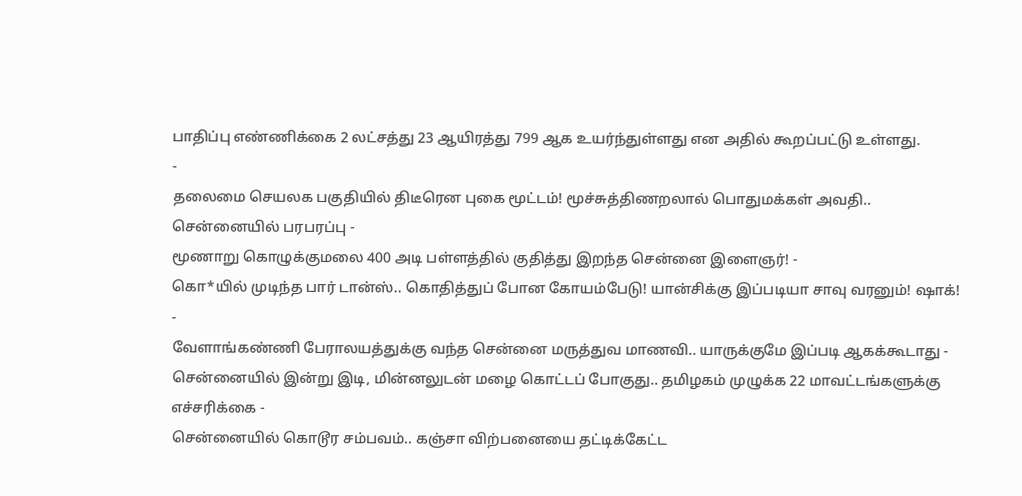பாதிப்பு எண்ணிக்கை 2 லட்சத்து 23 ஆயிரத்து 799 ஆக உயர்ந்துள்ளது என அதில் கூறப்பட்டு உள்ளது.
-
தலைமை செயலக பகுதியில் திடீரென புகை மூட்டம்! மூச்சுத்திணறலால் பொதுமக்கள் அவதி.. சென்னையில் பரபரப்பு -
மூணாறு கொழுக்குமலை 400 அடி பள்ளத்தில் குதித்து இறந்த சென்னை இளைஞர்! -
கொ*யில் முடிந்த பார் டான்ஸ்.. கொதித்துப் போன கோயம்பேடு! யான்சிக்கு இப்படியா சாவு வரனும்! ஷாக்! -
வேளாங்கண்ணி பேராலயத்துக்கு வந்த சென்னை மருத்துவ மாணவி.. யாருக்குமே இப்படி ஆகக்கூடாது -
சென்னையில் இன்று இடி, மின்னலுடன் மழை கொட்டப் போகுது.. தமிழகம் முழுக்க 22 மாவட்டங்களுக்கு எச்சரிக்கை -
சென்னையில் கொடூர சம்பவம்.. கஞ்சா விற்பனையை தட்டிக்கேட்ட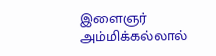இளைஞர் அம்மிக்கல்லால்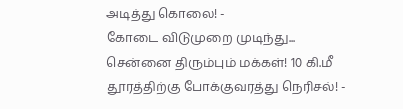அடித்து கொலை! -
கோடை விடுமுறை முடிந்து... சென்னை திரும்பும் மக்கள்! 10 கி.மீ தூரத்திற்கு போக்குவரத்து நெரிசல்! -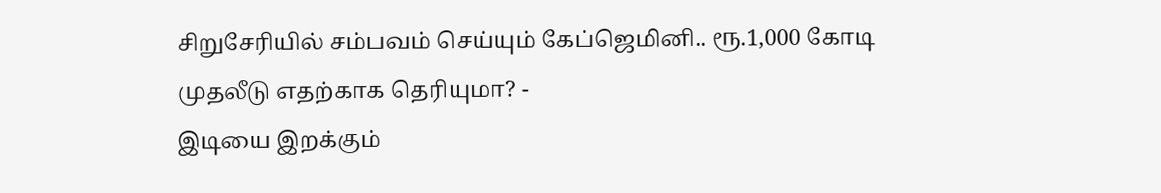சிறுசேரியில் சம்பவம் செய்யும் கேப்ஜெமினி.. ரூ.1,000 கோடி முதலீடு எதற்காக தெரியுமா? -
இடியை இறக்கும்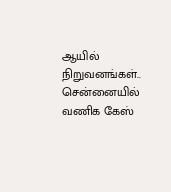ஆயில் நிறுவனங்கள்.. சென்னையில் வணிக கேஸ்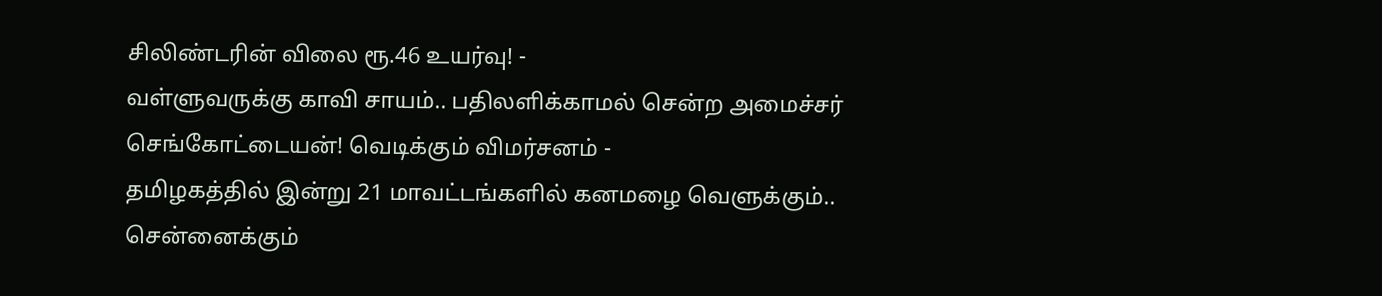சிலிண்டரின் விலை ரூ.46 உயர்வு! -
வள்ளுவருக்கு காவி சாயம்.. பதிலளிக்காமல் சென்ற அமைச்சர் செங்கோட்டையன்! வெடிக்கும் விமர்சனம் -
தமிழகத்தில் இன்று 21 மாவட்டங்களில் கனமழை வெளுக்கும்.. சென்னைக்கும்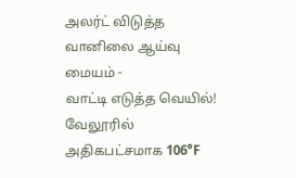அலர்ட் விடுத்த வானிலை ஆய்வு மையம் -
வாட்டி எடுத்த வெயில்! வேலூரில் அதிகபட்சமாக 106°F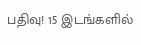பதிவு! 15 இடங்களில்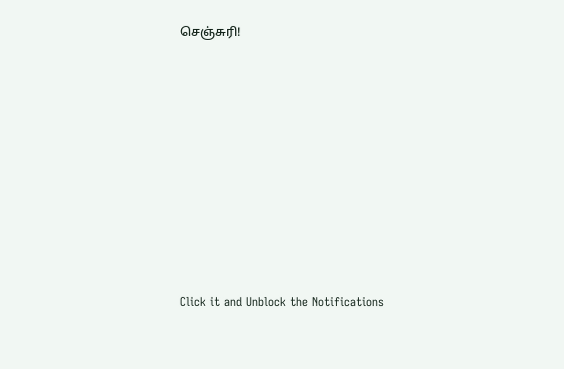செஞ்சுரி!












Click it and Unblock the Notifications